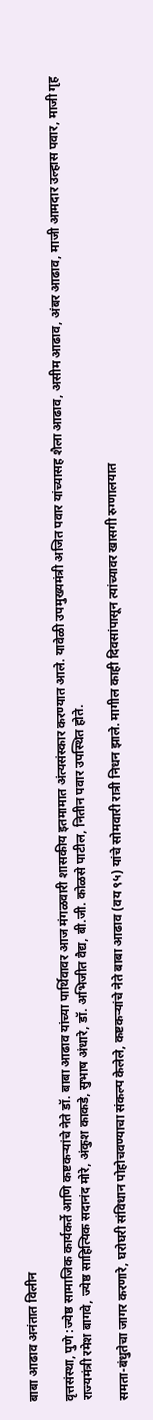बाबा आढाव अनंतात विलीन

वृत्तसंस्था, पुणे :ज्येष्ठ सामाजिक कार्यकर्ते आणि कष्टकऱ्यांचे नेते डॉ. बाबा आढाव यांच्या पार्थिवावर आज मंगळवारी शासकीय इतमामात अंत्यसंस्कार करण्यात आले. यावेळी उपमुख्यमंत्री अजित पवार यांच्यासह शैला आढाव, असीम आढाव, अंबर आढाव, माजी आमदार उल्हास पवार, माजी गृह राज्यमंत्री रमेश बागवे, ज्येष्ठ साहित्यिक सदानंद मोरे, अंकुश काकडे, सुभाष अंधारे, डॉ. अभिजीत वैद्य, बी.जी. कोळसे पाटील, नितीन पवार उपस्थित होते.

समता-बंधुतेचा जागर करणारे, घरोघरी संविधान पोहोचवण्याचा संकल्प केलेले, कष्टकऱ्यांचे नेते बाबा आढाव (वय ९५) यांचे सोमवारी रात्री निधन झाले. मागील काही दिवसांपासून त्यांच्यावर खासगी रुग्णालयात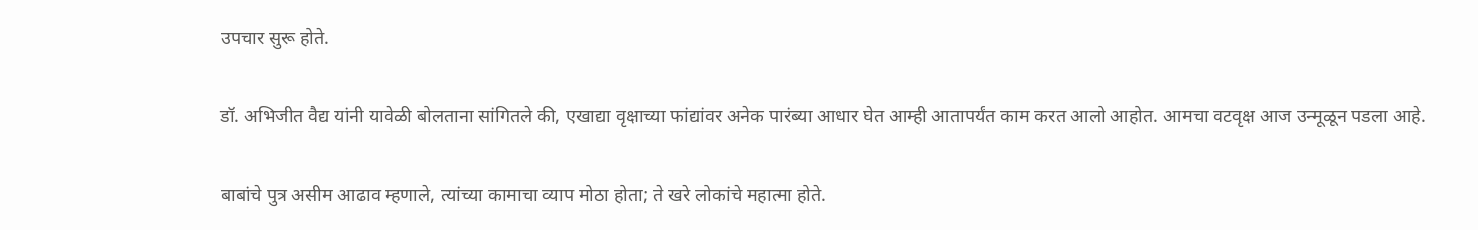उपचार सुरू होते.

डॉ. अभिजीत वैद्य यांनी यावेळी बोलताना सांगितले की, एखाद्या वृक्षाच्या फांद्यांवर अनेक पारंब्या आधार घेत आम्ही आतापर्यंत काम करत आलो आहोत. आमचा वटवृक्ष आज उन्मूळून पडला आहे.

बाबांचे पुत्र असीम आढाव म्हणाले, त्यांच्या कामाचा व्याप मोठा होता; ते खरे लोकांचे महात्मा होते.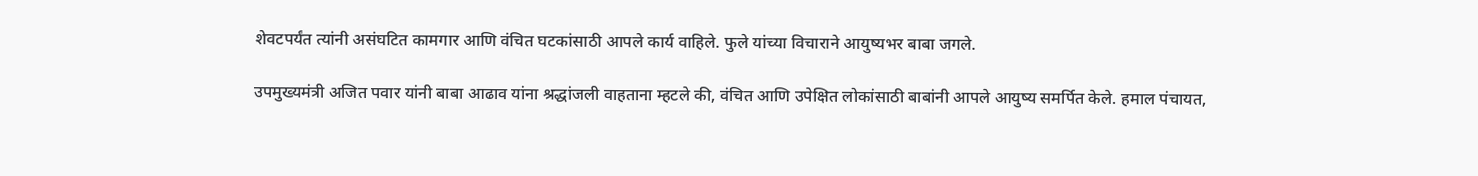शेवटपर्यंत त्यांनी असंघटित कामगार आणि वंचित घटकांसाठी आपले कार्य वाहिले. फुले यांच्या विचाराने आयुष्यभर बाबा जगले.

उपमुख्यमंत्री अजित पवार यांनी बाबा आढाव यांना श्रद्धांजली वाहताना म्हटले की, वंचित आणि उपेक्षित लोकांसाठी बाबांनी आपले आयुष्य समर्पित केले. हमाल पंचायत,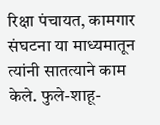रिक्षा पंचायत, कामगार संघटना या माध्यमातून त्यांनी सातत्याने काम केले. फुले-शाहू-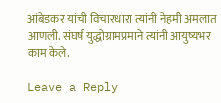आंबेडकर यांची विचारधारा त्यांनी नेहमी अमलात आणली. संघर्ष युद्धोग्रामप्रमाने त्यांनी आयुष्यभर काम केले.

Leave a Reply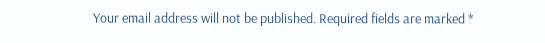Your email address will not be published. Required fields are marked *